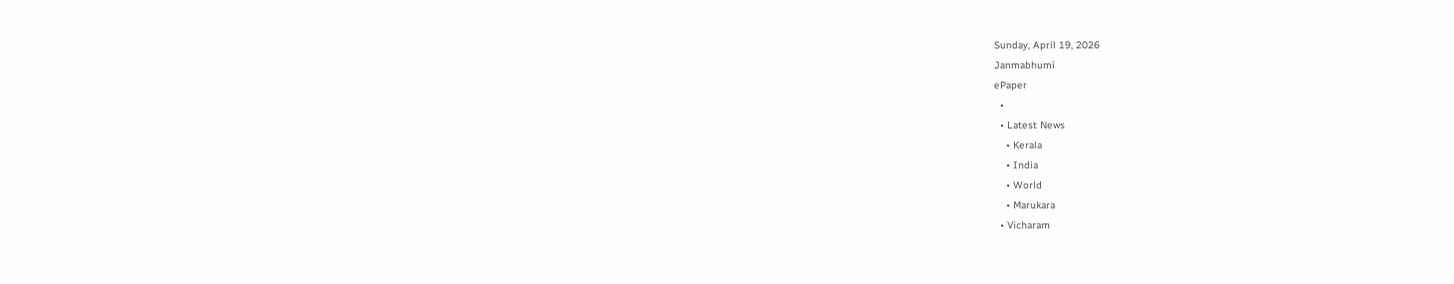Sunday, April 19, 2026
Janmabhumi
ePaper
  •
  • Latest News
    • Kerala
    • India
    • World
    • Marukara
  • Vicharam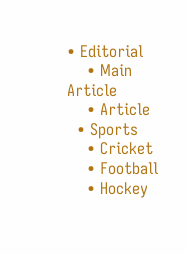• Editorial
    • Main Article
    • Article
  • Sports
    • Cricket
    • Football
    • Hockey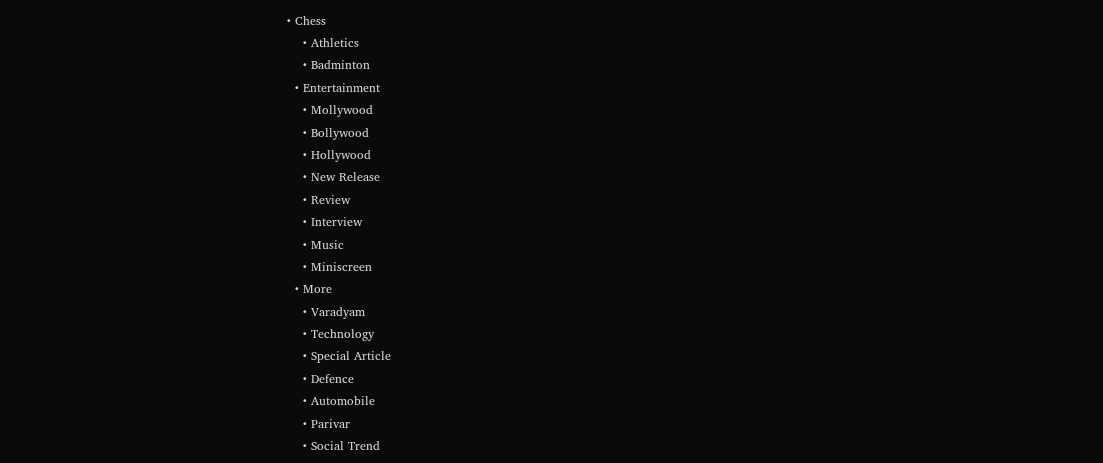• Chess
    • Athletics
    • Badminton
  • Entertainment
    • Mollywood
    • Bollywood
    • Hollywood
    • New Release
    • Review
    • Interview
    • Music
    • Miniscreen
  • More
    • Varadyam
    • Technology
    • Special Article
    • Defence
    • Automobile
    • Parivar
    • Social Trend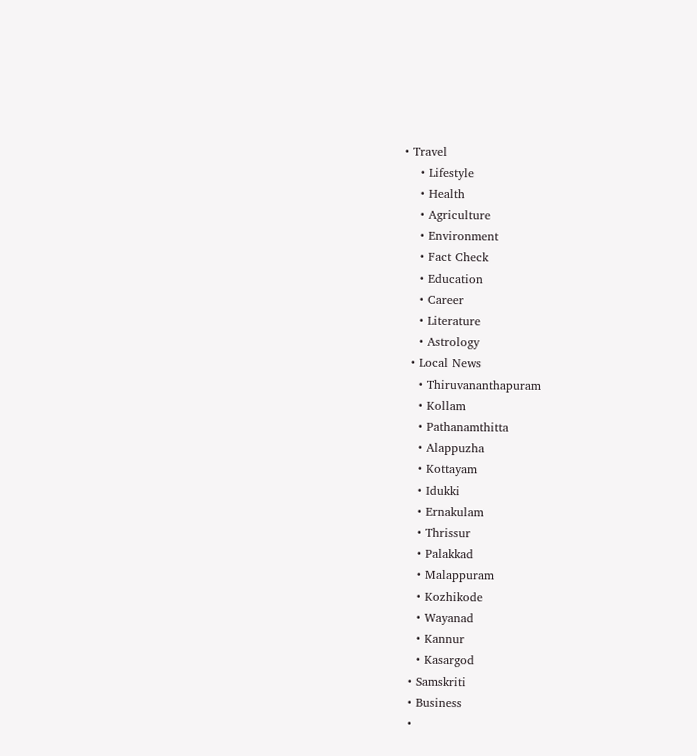• Travel
    • Lifestyle
    • Health
    • Agriculture
    • Environment
    • Fact Check
    • Education
    • Career
    • Literature
    • Astrology
  • Local News
    • Thiruvananthapuram
    • Kollam
    • Pathanamthitta
    • Alappuzha
    • Kottayam
    • Idukki
    • Ernakulam
    • Thrissur
    • Palakkad
    • Malappuram
    • Kozhikode
    • Wayanad
    • Kannur
    • Kasargod
  • Samskriti
  • Business
  •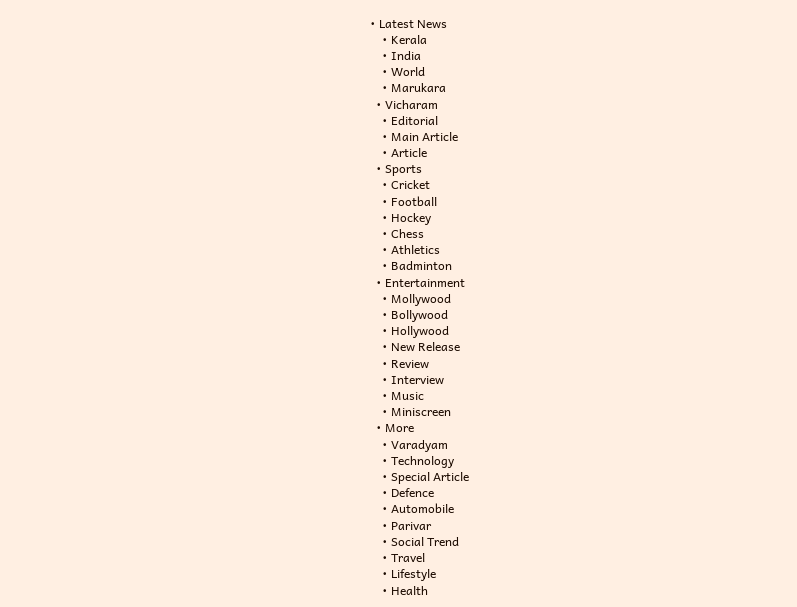• Latest News
    • Kerala
    • India
    • World
    • Marukara
  • Vicharam
    • Editorial
    • Main Article
    • Article
  • Sports
    • Cricket
    • Football
    • Hockey
    • Chess
    • Athletics
    • Badminton
  • Entertainment
    • Mollywood
    • Bollywood
    • Hollywood
    • New Release
    • Review
    • Interview
    • Music
    • Miniscreen
  • More
    • Varadyam
    • Technology
    • Special Article
    • Defence
    • Automobile
    • Parivar
    • Social Trend
    • Travel
    • Lifestyle
    • Health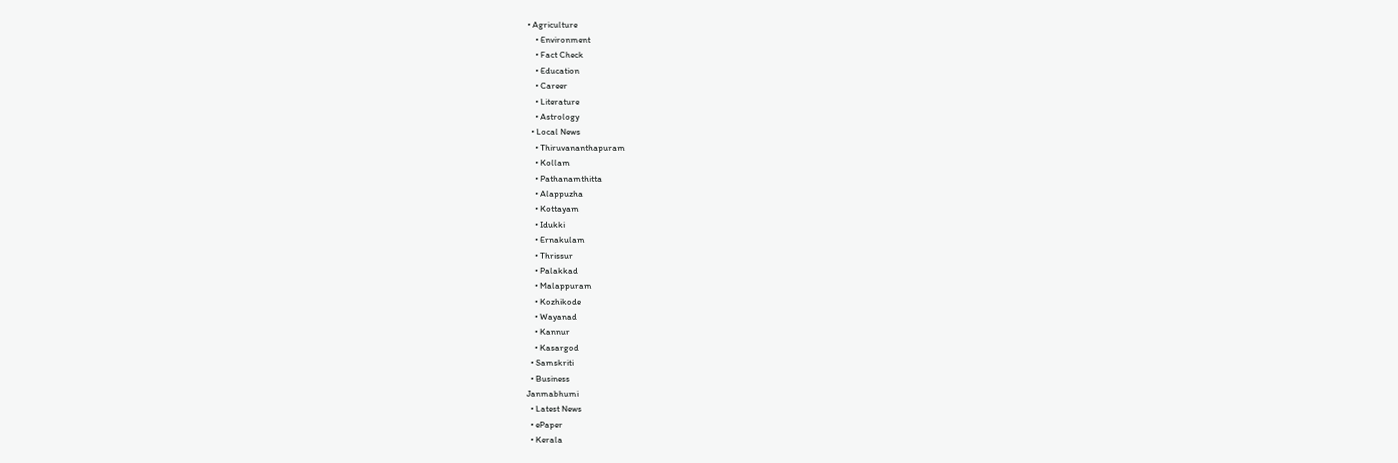• Agriculture
    • Environment
    • Fact Check
    • Education
    • Career
    • Literature
    • Astrology
  • Local News
    • Thiruvananthapuram
    • Kollam
    • Pathanamthitta
    • Alappuzha
    • Kottayam
    • Idukki
    • Ernakulam
    • Thrissur
    • Palakkad
    • Malappuram
    • Kozhikode
    • Wayanad
    • Kannur
    • Kasargod
  • Samskriti
  • Business
Janmabhumi
  • Latest News
  • ePaper
  • Kerala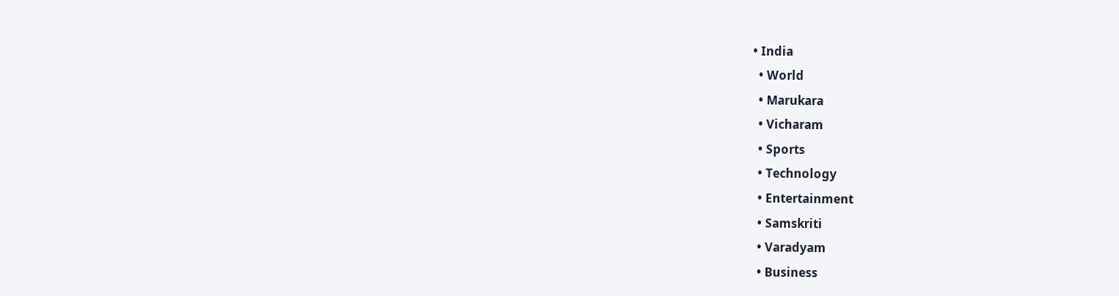• India
  • World
  • Marukara
  • Vicharam
  • Sports
  • Technology
  • Entertainment
  • Samskriti
  • Varadyam
  • Business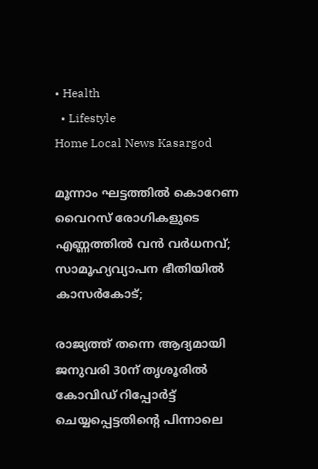• Health
  • Lifestyle
Home Local News Kasargod

മൂന്നാം ഘട്ടത്തില്‍ കൊറേണ വൈറസ് രോഗികളുടെ എണ്ണത്തില്‍ വന്‍ വര്‍ധനവ്; സാമൂഹ്യവ്യാപന ഭീതിയില്‍ കാസര്‍കോട്;

രാജ്യത്ത് തന്നെ ആദ്യമായി ജനുവരി 30ന് തൃശൂരില്‍ കോവിഡ് റിപ്പോര്‍ട്ട് ചെയ്യപ്പെട്ടതിന്റെ പിന്നാലെ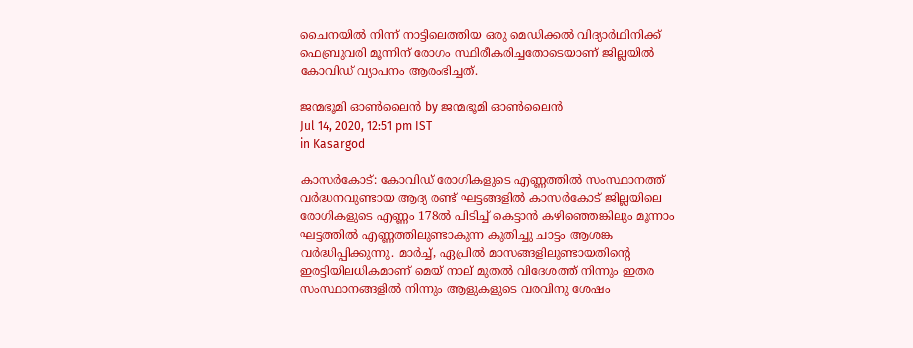ചൈനയില്‍ നിന്ന് നാട്ടിലെത്തിയ ഒരു മെഡിക്കല്‍ വിദ്യാര്‍ഥിനിക്ക് ഫെബ്രുവരി മൂന്നിന് രോഗം സ്ഥിരീകരിച്ചതോടെയാണ് ജില്ലയില്‍ കോവിഡ് വ്യാപനം ആരംഭിച്ചത്.

ജന്മഭൂമി ഓണ്‍ലൈന്‍ by ജന്മഭൂമി ഓണ്‍ലൈന്‍
Jul 14, 2020, 12:51 pm IST
in Kasargod

കാസര്‍കോട്: കോവിഡ് രോഗികളുടെ എണ്ണത്തില്‍ സംസ്ഥാനത്ത് വര്‍ദ്ധനവുണ്ടായ ആദ്യ രണ്ട് ഘട്ടങ്ങളില്‍ കാസര്‍കോട് ജില്ലയിലെ രോഗികളുടെ എണ്ണം 178ല്‍ പിടിച്ച് കെട്ടാന്‍ കഴിഞ്ഞെങ്കിലും മൂന്നാം ഘട്ടത്തില്‍ എണ്ണത്തിലുണ്ടാകുന്ന കുതിച്ചു ചാട്ടം ആശങ്ക വര്‍ദ്ധിപ്പിക്കുന്നു. മാര്‍ച്ച്, ഏപ്രില്‍ മാസങ്ങളിലുണ്ടായതിന്റെ ഇരട്ടിയിലധികമാണ് മെയ് നാല് മുതല്‍ വിദേശത്ത് നിന്നും ഇതര സംസ്ഥാനങ്ങളില്‍ നിന്നും ആളുകളുടെ വരവിനു ശേഷം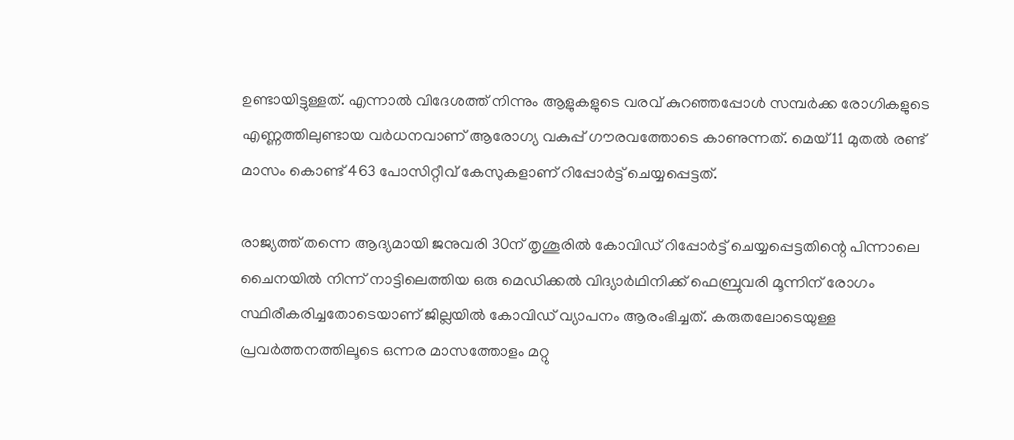ഉണ്ടായിട്ടുള്ളത്. എന്നാല്‍ വിദേശത്ത് നിന്നും ആളുകളുടെ വരവ് കുറഞ്ഞപ്പോള്‍ സമ്പര്‍ക്ക രോഗികളുടെ എണ്ണത്തിലുണ്ടായ വര്‍ധനവാണ് ആരോഗ്യ വകുപ്പ് ഗൗരവത്തോടെ കാണുന്നത്. മെയ് 11 മുതല്‍ രണ്ട് മാസം കൊണ്ട് 463 പോസിറ്റീവ് കേസുകളാണ് റിപ്പോര്‍ട്ട് ചെയ്യപ്പെട്ടത്.

രാജ്യത്ത് തന്നെ ആദ്യമായി ജനുവരി 30ന് തൃശൂരില്‍ കോവിഡ് റിപ്പോര്‍ട്ട് ചെയ്യപ്പെട്ടതിന്റെ പിന്നാലെ ചൈനയില്‍ നിന്ന് നാട്ടിലെത്തിയ ഒരു മെഡിക്കല്‍ വിദ്യാര്‍ഥിനിക്ക് ഫെബ്രുവരി മൂന്നിന് രോഗം സ്ഥിരീകരിച്ചതോടെയാണ് ജില്ലയില്‍ കോവിഡ് വ്യാപനം ആരംഭിച്ചത്. കരുതലോടെയുള്ള പ്രവര്‍ത്തനത്തിലൂടെ ഒന്നര മാസത്തോളം മറ്റു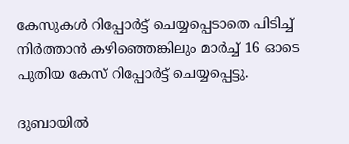കേസുകള്‍ റിപ്പോര്‍ട്ട് ചെയ്യപ്പെടാതെ പിടിച്ച് നിര്‍ത്താന്‍ കഴിഞ്ഞെങ്കിലും മാര്‍ച്ച് 16 ഓടെ പുതിയ കേസ് റിപ്പോര്‍ട്ട് ചെയ്യപ്പെട്ടു.

ദുബായില്‍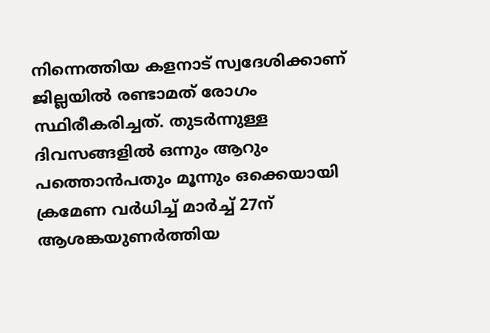നിന്നെത്തിയ കളനാട് സ്വദേശിക്കാണ് ജില്ലയില്‍ രണ്ടാമത് രോഗം സ്ഥിരീകരിച്ചത്. തുടര്‍ന്നുള്ള ദിവസങ്ങളില്‍ ഒന്നും ആറും പത്തൊന്‍പതും മൂന്നും ഒക്കെയായി ക്രമേണ വര്‍ധിച്ച് മാര്‍ച്ച് 27ന് ആശങ്കയുണര്‍ത്തിയ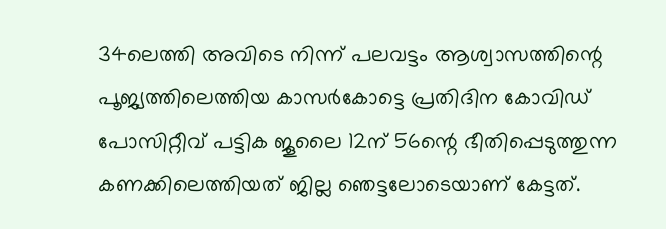34ലെത്തി അവിടെ നിന്ന് പലവട്ടം ആശ്വാസത്തിന്റെ പൂജ്യത്തിലെത്തിയ കാസര്‍കോട്ടെ പ്രതിദിന കോവിഡ് പോസിറ്റീവ് പട്ടിക ജൂലൈ 12ന് 56ന്റെ ഭീതിപ്പെടുത്തുന്ന കണക്കിലെത്തിയത് ജില്ല ഞെട്ടലോടെയാണ് കേട്ടത്.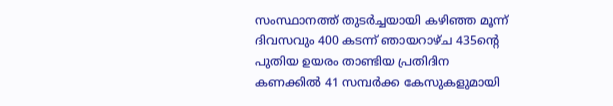സംസ്ഥാനത്ത് തുടര്‍ച്ചയായി കഴിഞ്ഞ മൂന്ന് ദിവസവും 400 കടന്ന് ഞായറാഴ്ച 435ന്റെ പുതിയ ഉയരം താണ്ടിയ പ്രതിദിന കണക്കില്‍ 41 സമ്പര്‍ക്ക കേസുകളുമായി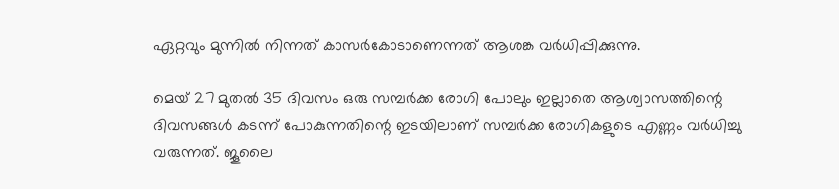ഏറ്റവും മുന്നില്‍ നിന്നത് കാസര്‍കോടാണെന്നത് ആശങ്ക വര്‍ധിപ്പിക്കുന്നു.

മെയ് 27 മുതല്‍ 35 ദിവസം ഒരു സമ്പര്‍ക്ക രോഗി പോലും ഇല്ലാതെ ആശ്വാസത്തിന്റെ ദിവസങ്ങള്‍ കടന്ന് പോകുന്നതിന്റെ ഇടയിലാണ് സമ്പര്‍ക്ക രോഗികളുടെ എണ്ണം വര്‍ധിച്ചു വരുന്നത്. ജൂലൈ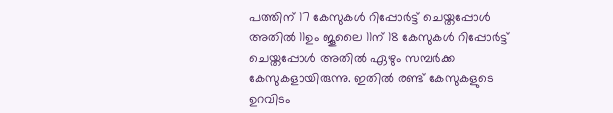പത്തിന് 17 കേസുകള്‍ റിപ്പോര്‍ട്ട് ചെയ്തപ്പോള്‍ അതില്‍ 11ഉം ജൂലൈ 11ന് 18 കേസുകള്‍ റിപ്പോര്‍ട്ട് ചെയ്തപ്പോള്‍ അതില്‍ ഏഴും സമ്പര്‍ക്ക കേസുകളായിരുന്നു. ഇതില്‍ രണ്ട് കേസുകളുടെ ഉറവിടം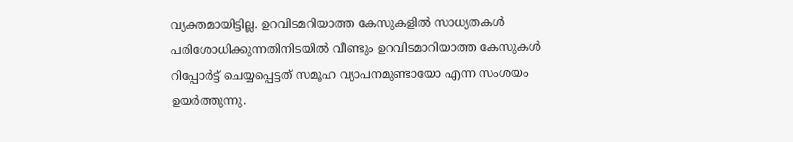വ്യക്തമായിട്ടില്ല. ഉറവിടമറിയാത്ത കേസുകളില്‍ സാധ്യതകള്‍ പരിശോധിക്കുന്നതിനിടയില്‍ വീണ്ടും ഉറവിടമാറിയാത്ത കേസുകള്‍ റിപ്പോര്‍ട്ട് ചെയ്യപ്പെട്ടത് സമൂഹ വ്യാപനമുണ്ടായോ എന്ന സംശയം ഉയര്‍ത്തുന്നു.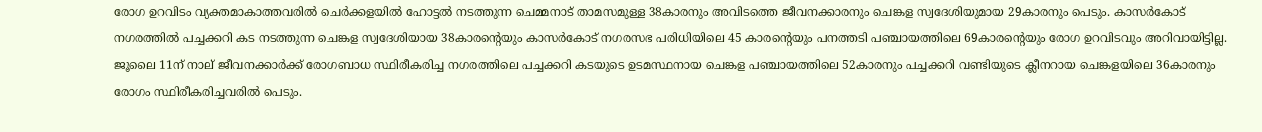രോഗ ഉറവിടം വ്യക്തമാകാത്തവരില്‍ ചെര്‍ക്കളയില്‍ ഹോട്ടല്‍ നടത്തുന്ന ചെമ്മനാട് താമസമുള്ള 38കാരനും അവിടത്തെ ജീവനക്കാരനും ചെങ്കള സ്വദേശിയുമായ 29കാരനും പെടും. കാസര്‍കോട് നഗരത്തില്‍ പച്ചക്കറി കട നടത്തുന്ന ചെങ്കള സ്വദേശിയായ 38കാരന്റെയും കാസര്‍കോട് നഗരസഭ പരിധിയിലെ 45 കാരന്റെയും പനത്തടി പഞ്ചായത്തിലെ 69കാരന്റെയും രോഗ ഉറവിടവും അറിവായിട്ടില്ല. ജൂലൈ 11ന് നാല് ജീവനക്കാര്‍ക്ക് രോഗബാധ സ്ഥിരീകരിച്ച നഗരത്തിലെ പച്ചക്കറി കടയുടെ ഉടമസ്ഥനായ ചെങ്കള പഞ്ചായത്തിലെ 52കാരനും പച്ചക്കറി വണ്ടിയുടെ ക്ലീനറായ ചെങ്കളയിലെ 36കാരനും രോഗം സ്ഥിരീകരിച്ചവരില്‍ പെടും.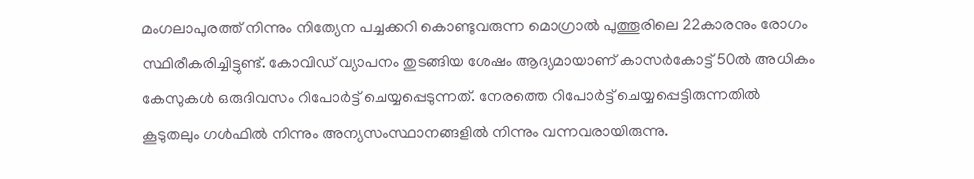മംഗലാപുരത്ത് നിന്നും നിത്യേന പച്ചക്കറി കൊണ്ടുവരുന്ന മൊഗ്രാല്‍ പുത്തൂരിലെ 22കാരനും രോഗം സ്ഥിരീകരിച്ചിട്ടുണ്ട്. കോവിഡ് വ്യാപനം തുടങ്ങിയ ശേഷം ആദ്യമായാണ് കാസര്‍കോട്ട് 50ല്‍ അധികം കേസുകള്‍ ഒരുദിവസം റിപോര്‍ട്ട് ചെയ്യപ്പെടുന്നത്. നേരത്തെ റിപോര്‍ട്ട് ചെയ്യപ്പെട്ടിരുന്നതില്‍ കൂടുതലും ഗള്‍ഫില്‍ നിന്നും അന്യസംസ്ഥാനങ്ങളില്‍ നിന്നും വന്നവരായിരുന്നു.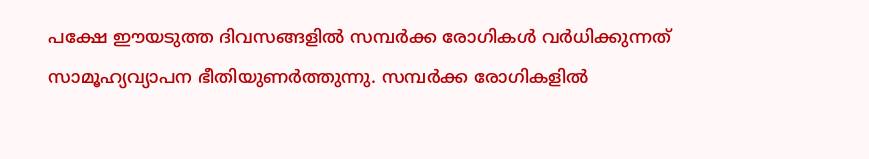പക്ഷേ ഈയടുത്ത ദിവസങ്ങളില്‍ സമ്പര്‍ക്ക രോഗികള്‍ വര്‍ധിക്കുന്നത് സാമൂഹ്യവ്യാപന ഭീതിയുണര്‍ത്തുന്നു. സമ്പര്‍ക്ക രോഗികളില്‍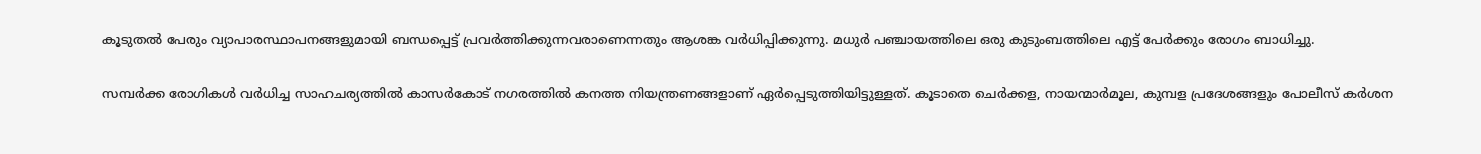കൂടുതല്‍ പേരും വ്യാപാരസ്ഥാപനങ്ങളുമായി ബന്ധപ്പെട്ട് പ്രവര്‍ത്തിക്കുന്നവരാണെന്നതും ആശങ്ക വര്‍ധിപ്പിക്കുന്നു. മധുര്‍ പഞ്ചായത്തിലെ ഒരു കുടുംബത്തിലെ എട്ട് പേര്‍ക്കും രോഗം ബാധിച്ചു.

സമ്പര്‍ക്ക രോഗികള്‍ വര്‍ധിച്ച സാഹചര്യത്തില്‍ കാസര്‍കോട് നഗരത്തില്‍ കനത്ത നിയന്ത്രണങ്ങളാണ് ഏര്‍പ്പെടുത്തിയിട്ടുള്ളത്. കൂടാതെ ചെര്‍ക്കള, നായന്മാര്‍മൂല, കുമ്പള പ്രദേശങ്ങളും പോലീസ് കര്‍ശന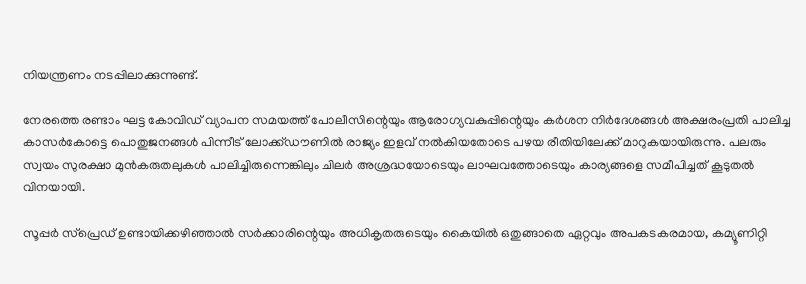നിയന്ത്രണം നടപ്പിലാക്കുന്നുണ്ട്.

നേരത്തെ രണ്ടാം ഘട്ട കോവിഡ് വ്യാപന സമയത്ത് പോലീസിന്റെയും ആരോഗ്യവകുപ്പിന്റെയും കര്‍ശന നിര്‍ദേശങ്ങള്‍ അക്ഷരംപ്രതി പാലിച്ച കാസര്‍കോട്ടെ പൊതുജനങ്ങള്‍ പിന്നീട് ലോക്ക്ഡൗണില്‍ രാജ്യം ഇളവ് നല്‍കിയതോടെ പഴയ രീതിയിലേക്ക് മാറുകയായിരുന്നു. പലരും സ്വയം സുരക്ഷാ മുന്‍കരുതലുകള്‍ പാലിച്ചിരുന്നെങ്കിലും ചിലര്‍ അശ്രദ്ധയോടെയും ലാഘവത്തോടെയും കാര്യങ്ങളെ സമീപിച്ചത് കൂടുതല്‍ വിനയായി.

സൂപ്പര്‍ സ്‌പ്രെഡ് ഉണ്ടായിക്കഴിഞ്ഞാല്‍ സര്‍ക്കാരിന്റെയും അധികൃതരുടെയും കൈയില്‍ ഒതുങ്ങാതെ ഏറ്റവും അപകടകരമായ, കമ്യൂണിറ്റി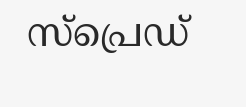സ്‌പ്രെഡ്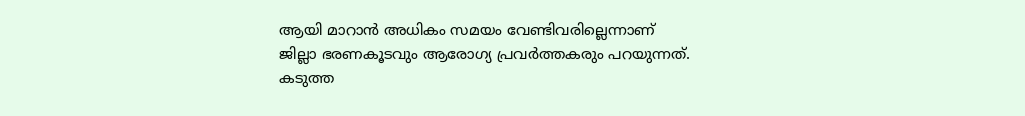ആയി മാറാന്‍ അധികം സമയം വേണ്ടിവരില്ലെന്നാണ് ജില്ലാ ഭരണകൂടവും ആരോഗ്യ പ്രവര്‍ത്തകരും പറയുന്നത്. കടുത്ത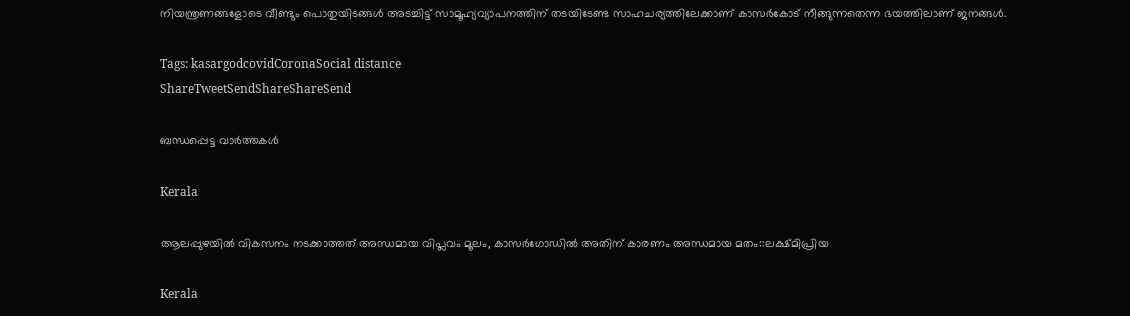നിയന്ത്രണങ്ങളോടെ വീണ്ടും പൊതുയിടങ്ങള്‍ അടച്ചിട്ട് സാമൂഹ്യവ്യാപനത്തിന് തടയിടേണ്ട സാഹചര്യത്തിലേക്കാണ് കാസര്‍കോട് നീങ്ങുന്നതെന്ന ഭയത്തിലാണ് ജനങ്ങള്‍.

Tags: kasargodcovidCoronaSocial distance
ShareTweetSendShareShareSend

ബന്ധപ്പെട്ട വാര്‍ത്തകള്‍

Kerala

ആലപ്പുഴയില്‍ വികസനം നടക്കാത്തത് അന്ധമായ വിപ്ലവം മൂലം, കാസര്‍ഗോഡില്‍ അതിന് കാരണം അന്ധമായ മതം::ലക്ഷ്മിപ്രിയ

Kerala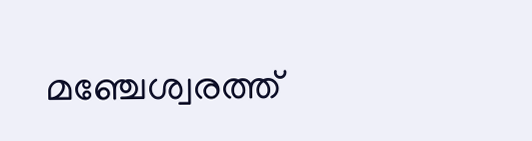മഞ്ചേശ്വരത്ത്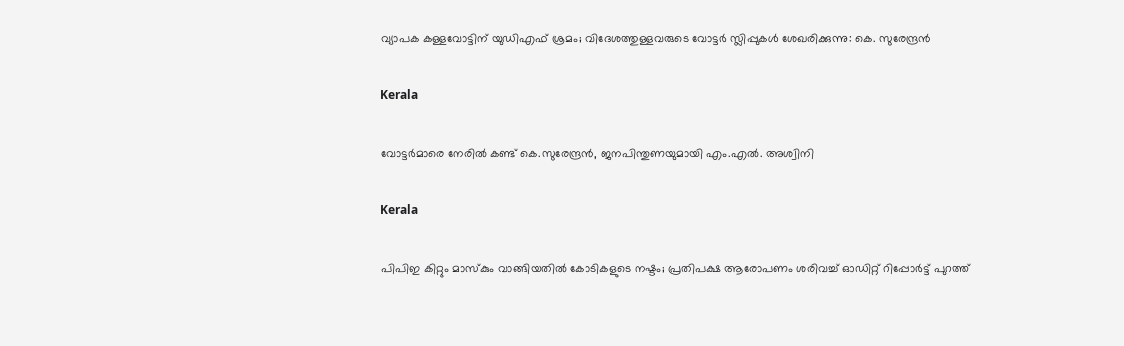വ്യാപക കള്ളവോട്ടിന് യുഡിഎഫ് ശ്രമം; വിദേശത്തുള്ളവരുടെ വോട്ടർ സ്ലിപ്പുകൾ ശേഖരിക്കുന്നു: കെ. സുരേന്ദ്രൻ

Kerala

വോട്ടര്‍മാരെ നേരില്‍ കണ്ട് കെ.സുരേന്ദ്രന്‍, ജനപിന്തുണയുമായി എം.എല്‍. അശ്വിനി

Kerala

പിപിഇ കിറ്റും മാസ്കും വാങ്ങിയതിൽ കോടികളുടെ നഷ്ടം; പ്രതിപക്ഷ ആരോപണം ശരിവച്ച് ഓഡിറ്റ് റിപ്പോർട്ട് പുറത്ത്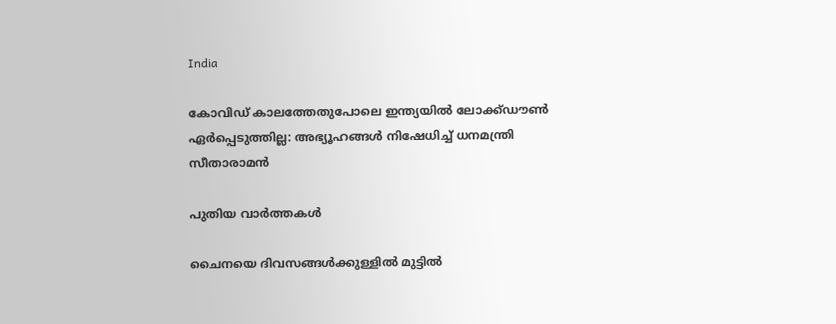India

കോവിഡ് കാലത്തേതുപോലെ ഇന്ത്യയിൽ ലോക്ക്ഡൗൺ ഏർപ്പെടുത്തില്ല: അഭ്യൂഹങ്ങൾ നിഷേധിച്ച് ധനമന്ത്രി സീതാരാമൻ

പുതിയ വാര്‍ത്തകള്‍

ചൈനയെ ദിവസങ്ങള്‍ക്കുള്ളില്‍ മുട്ടില്‍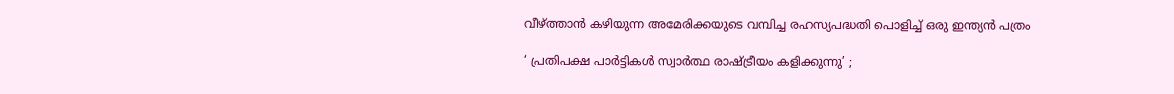വീഴ്‌ത്താന്‍ കഴിയുന്ന അമേരിക്കയുടെ വമ്പിച്ച രഹസ്യപദ്ധതി പൊളിച്ച് ഒരു ഇന്ത്യന്‍ പത്രം

‘ പ്രതിപക്ഷ പാർട്ടികൾ സ്വാർത്ഥ രാഷ്‌ട്രീയം കളിക്കുന്നു’ ;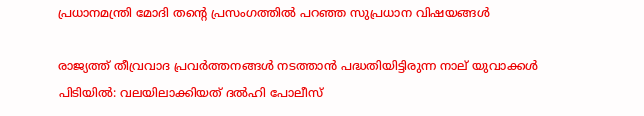പ്രധാനമന്ത്രി മോദി തന്റെ പ്രസംഗത്തിൽ പറഞ്ഞ സുപ്രധാന വിഷയങ്ങൾ

രാജ്യത്ത് തീവ്രവാദ പ്രവർത്തനങ്ങൾ നടത്താൻ പദ്ധതിയിട്ടിരുന്ന നാല് യുവാക്കൾ പിടിയിൽ: വലയിലാക്കിയത് ദൽഹി പോലീസ്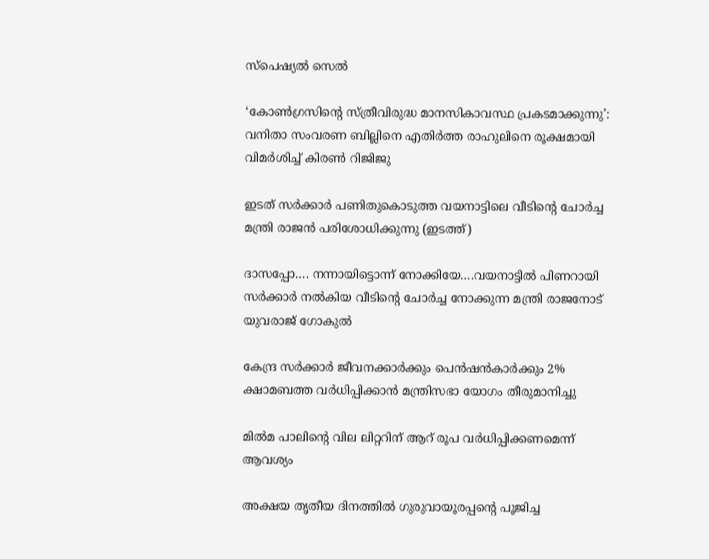സ്പെഷ്യൽ സെൽ

‘കോൺഗ്രസിന്റെ സ്ത്രീവിരുദ്ധ മാനസികാവസ്ഥ പ്രകടമാക്കുന്നു’: വനിതാ സംവരണ ബില്ലിനെ എതിർത്ത രാഹുലിനെ രൂക്ഷമായി വിമർശിച്ച് കിരൺ റിജിജു

ഇടത് സര്‍ക്കാര്‍ പണിതുകൊടുത്ത വയനാട്ടിലെ വീടിന്‍റെ ചോര്‍ച്ച മന്ത്രി രാജന്‍ പരിശോധിക്കുന്നു (ഇടത്ത്)

ദാസപ്പോ…. നന്നായിട്ടൊന്ന് നോക്കിയേ….വയനാട്ടില്‍ പിണറായി സര്‍ക്കാര്‍ നല്‍കിയ വീടിന്റെ ചോര്‍ച്ച നോക്കുന്ന മന്ത്രി രാജനോട് യുവരാജ് ഗോകുല്‍

കേന്ദ്ര സർക്കാർ ജീവനക്കാർക്കും പെൻഷൻകാർക്കും 2% ക്ഷാമബത്ത വർധിപ്പിക്കാൻ മന്ത്രിസഭാ യോഗം തീരുമാനിച്ചു

മില്‍മ പാലിന്റെ വില ലിറ്ററിന് ആറ് രൂപ വര്‍ധിപ്പിക്കണമെന്ന് ആവശ്യം

അക്ഷയ തൃതീയ ദിനത്തില്‍ ഗുരുവായൂരപ്പന്റെ പൂജിച്ച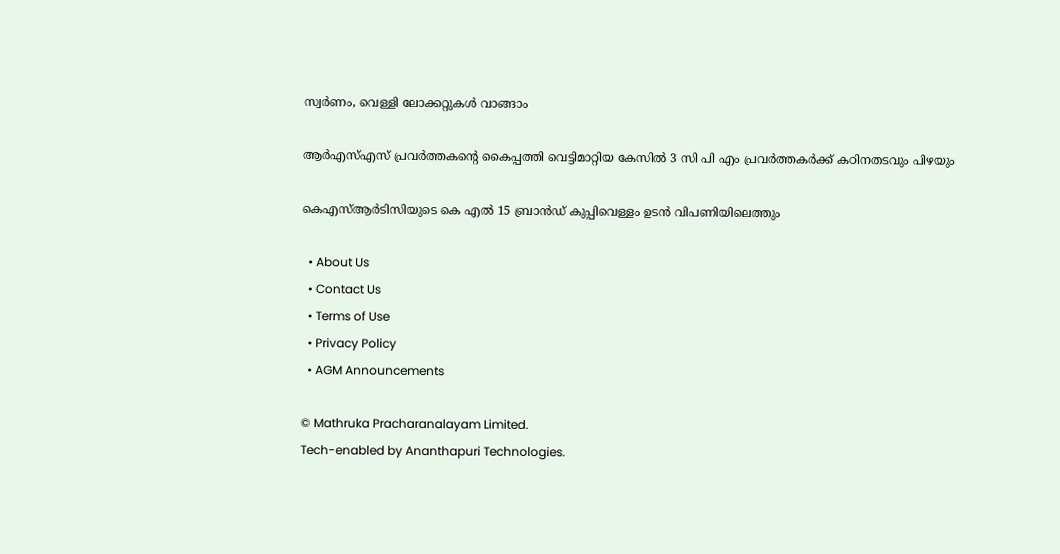സ്വര്‍ണം, വെള്ളി ലോക്കറ്റുകള്‍ വാങ്ങാം

ആര്‍എസ്എസ് പ്രവര്‍ത്തകന്റെ കൈപ്പത്തി വെട്ടിമാറ്റിയ കേസില്‍ 3 സി പി എം പ്രവര്‍ത്തകര്‍ക്ക് കഠിനതടവും പിഴയും

കെഎസ്ആര്‍ടിസിയുടെ കെ എല്‍ 15 ബ്രാന്‍ഡ് കുപ്പിവെള്ളം ഉടന്‍ വിപണിയിലെത്തും

  • About Us
  • Contact Us
  • Terms of Use
  • Privacy Policy
  • AGM Announcements

© Mathruka Pracharanalayam Limited.
Tech-enabled by Ananthapuri Technologies.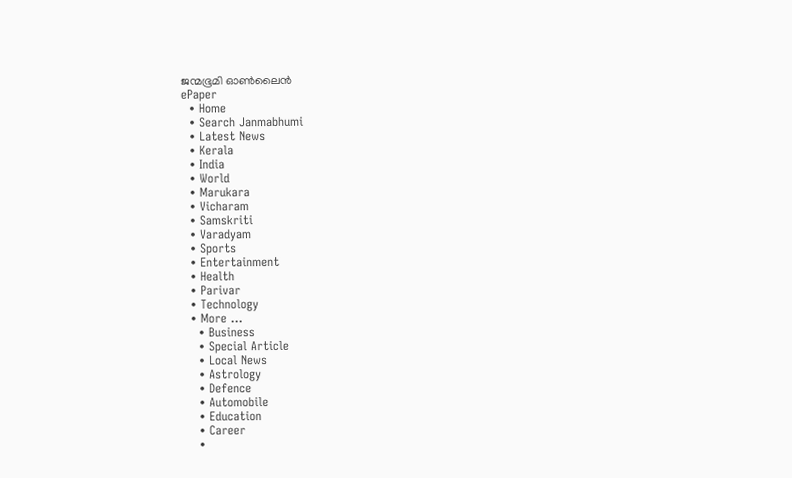ജന്മഭൂമി ഓണ്‍ലൈന്‍
ePaper
  • Home
  • Search Janmabhumi
  • Latest News
  • Kerala
  • India
  • World
  • Marukara
  • Vicharam
  • Samskriti
  • Varadyam
  • Sports
  • Entertainment
  • Health
  • Parivar
  • Technology
  • More …
    • Business
    • Special Article
    • Local News
    • Astrology
    • Defence
    • Automobile
    • Education
    • Career
    •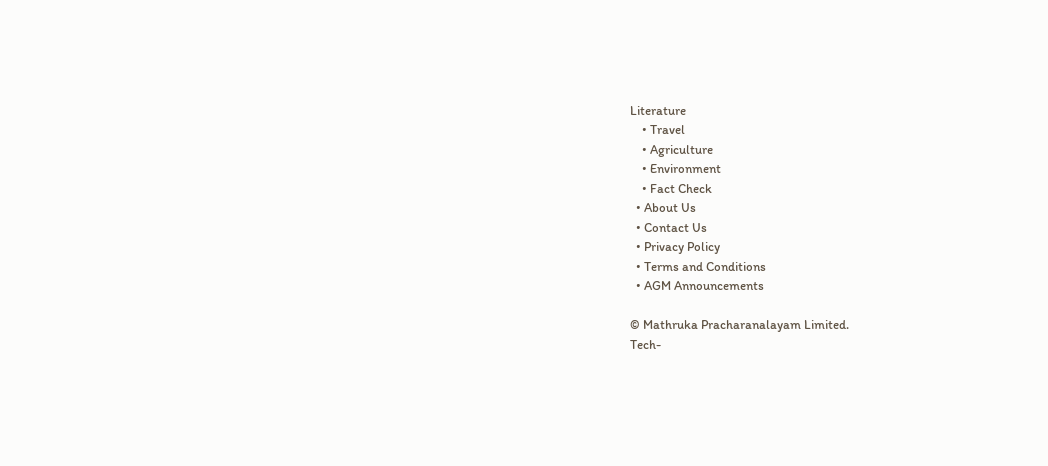Literature
    • Travel
    • Agriculture
    • Environment
    • Fact Check
  • About Us
  • Contact Us
  • Privacy Policy
  • Terms and Conditions
  • AGM Announcements

© Mathruka Pracharanalayam Limited.
Tech-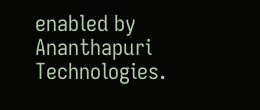enabled by Ananthapuri Technologies.